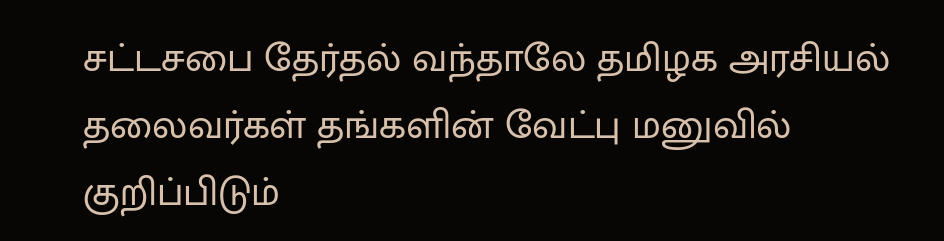சட்டசபை தேர்தல் வந்தாலே தமிழக அரசியல் தலைவர்கள் தங்களின் வேட்பு மனுவில் குறிப்பிடும்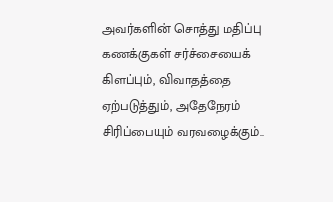அவர்களின் சொத்து மதிப்பு கணக்குகள் சர்ச்சையைக் கிளப்பும், விவாதத்தை ஏற்படுத்தும், அதேநேரம் சிரிப்பையும் வரவழைக்கும்..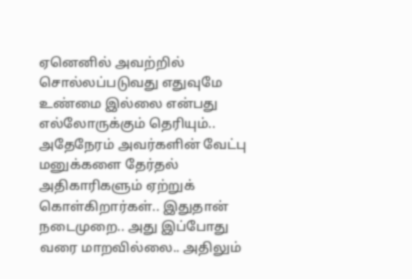ஏனெனில் அவற்றில் சொல்லப்படுவது எதுவுமே உண்மை இல்லை என்பது எல்லோருக்கும் தெரியும்.. அதேநேரம் அவர்களின் வேட்பு மனுக்களை தேர்தல் அதிகாரிகளும் ஏற்றுக் கொள்கிறார்கள்.. இதுதான் நடைமுறை.. அது இப்போது வரை மாறவில்லை.. அதிலும்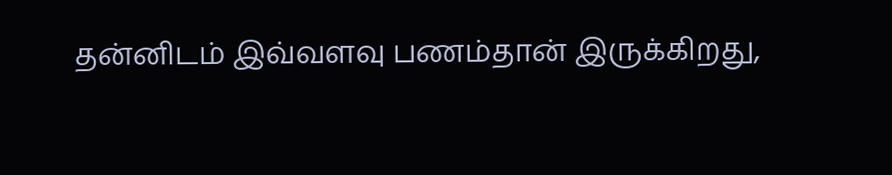தன்னிடம் இவ்வளவு பணம்தான் இருக்கிறது,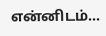என்னிடம்...